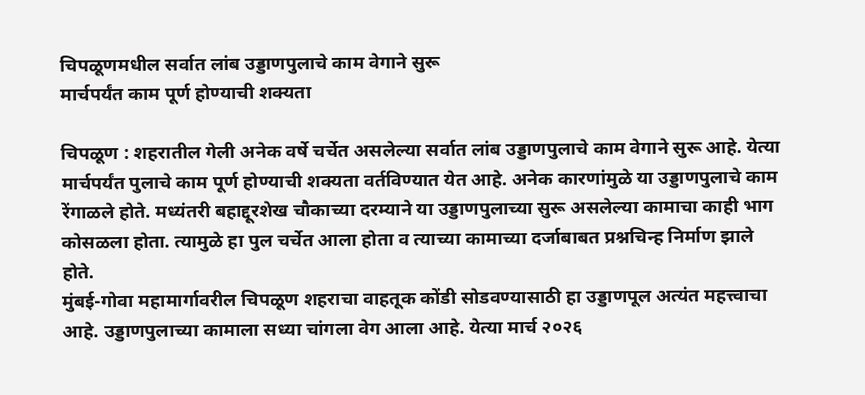चिपळूणमधील सर्वात लांब उड्डाणपुलाचे काम वेगाने सुरू
मार्चपर्यंत काम पूर्ण होण्याची शक्यता

चिपळूण : शहरातील गेली अनेक वर्षे चर्चेत असलेल्या सर्वात लांब उड्डाणपुलाचे काम वेगाने सुरू आहे. येत्या मार्चपर्यंत पुलाचे काम पूर्ण होण्याची शक्यता वर्तविण्यात येत आहे. अनेक कारणांमुळे या उड्डाणपुलाचे काम रेंगाळले होते. मध्यंतरी बहाद्दूरशेख चौकाच्या दरम्याने या उड्डाणपुलाच्या सुरू असलेल्या कामाचा काही भाग कोसळला होता. त्यामुळे हा पुल चर्चेत आला होता व त्याच्या कामाच्या दर्जाबाबत प्रश्नचिन्ह निर्माण झाले होते.
मुंबई-गोवा महामार्गावरील चिपळूण शहराचा वाहतूक कोंडी सोडवण्यासाठी हा उड्डाणपूल अत्यंत महत्त्वाचा आहे. उड्डाणपुलाच्या कामाला सध्या चांगला वेग आला आहे. येत्या मार्च २०२६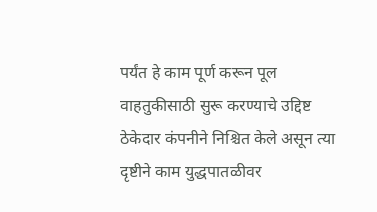पर्यंत हे काम पूर्ण करून पूल वाहतुकीसाठी सुरू करण्याचे उद्दिष्ट ठेकेदार कंपनीने निश्चित केले असून त्या दृष्टीने काम युद्धपातळीवर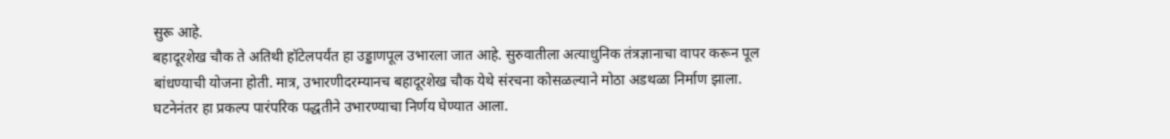सुरू आहे.
बहादूरशेख चौक ते अतिथी हॉटेलपर्यंत हा उड्डाणपूल उभारला जात आहे. सुरुवातीला अत्याधुनिक तंत्रज्ञानाचा वापर करून पूल बांधण्याची योजना होती. मात्र, उभारणीदरम्यानच बहादूरशेख चौक येथे संरचना कोसळल्याने मोठा अडथळा निर्माण झाला. घटनेनंतर हा प्रकल्प पारंपरिक पद्धतीने उभारण्याचा निर्णय घेण्यात आला.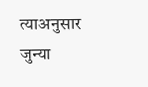त्याअनुसार जुन्या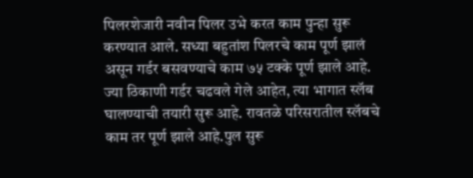पिलरशेजारी नवीन पिलर उभे करत काम पुन्हा सुरू करण्यात आले. सध्या बहुतांश पिलरचे काम पूर्ण झालं असून गर्डर बसवण्याचे काम ७५ टक्के पूर्ण झाले आहे. ज्या ठिकाणी गर्डर चढवले गेले आहेत, त्या भागात स्लॅब घालण्याची तयारी सुरू आहे. रावतळे परिसरातील स्लॅबचे काम तर पूर्ण झाले आहे.पुल सुरू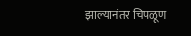झाल्यानंतर चिपळूण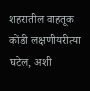शहरातील वाहतूक कोंडी लक्षणीयरीत्या घटेल, अशी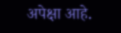अपेक्षा आहे.